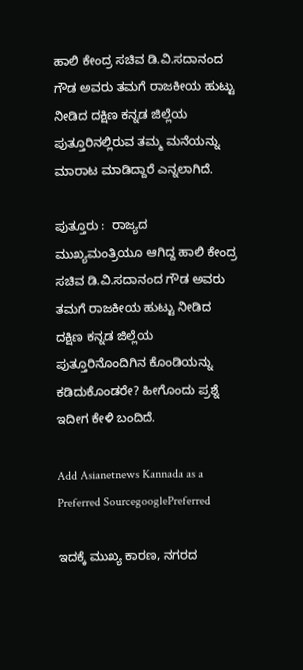ಹಾಲಿ ಕೇಂದ್ರ ಸಚಿವ ಡಿ.ವಿ.ಸದಾನಂದ ಗೌಡ ಅವರು ತಮಗೆ ರಾಜಕೀಯ ಹುಟ್ಟು ನೀಡಿದ ದಕ್ಷಿಣ ಕನ್ನಡ ಜಿಲ್ಲೆಯ ಪುತ್ತೂರಿನಲ್ಲಿರುವ ತಮ್ಮ ಮನೆಯನ್ನು ಮಾರಾಟ ಮಾಡಿದ್ದಾರೆ ಎನ್ನಲಾಗಿದೆ.

ಪುತ್ತೂರು :  ರಾಜ್ಯದ ಮುಖ್ಯಮಂತ್ರಿಯೂ ಆಗಿದ್ದ ಹಾಲಿ ಕೇಂದ್ರ ಸಚಿವ ಡಿ.ವಿ.ಸದಾನಂದ ಗೌಡ ಅವರು ತಮಗೆ ರಾಜಕೀಯ ಹುಟ್ಟು ನೀಡಿದ ದಕ್ಷಿಣ ಕನ್ನಡ ಜಿಲ್ಲೆಯ ಪುತ್ತೂರಿನೊಂದಿಗಿನ ಕೊಂಡಿಯನ್ನು ಕಡಿದುಕೊಂಡರೇ? ಹೀಗೊಂದು ಪ್ರಶ್ನೆ ಇದೀಗ ಕೇಳಿ ಬಂದಿದೆ.

Add Asianetnews Kannada as a Preferred SourcegooglePreferred

ಇದಕ್ಕೆ ಮುಖ್ಯ ಕಾರಣ, ನಗರದ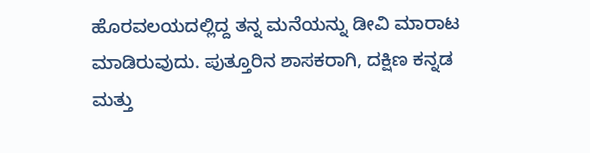ಹೊರವಲಯದಲ್ಲಿದ್ದ ತನ್ನ ಮನೆಯನ್ನು ಡೀವಿ ಮಾರಾಟ ಮಾಡಿರುವುದು. ಪುತ್ತೂರಿನ ಶಾಸಕರಾಗಿ, ದಕ್ಷಿಣ ಕನ್ನಡ ಮತ್ತು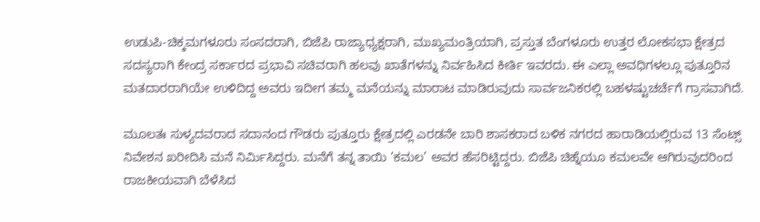ಉಡುಪಿ-ಚಿಕ್ಕಮಗಳೂರು ಸಂಸದರಾಗಿ, ಬಿಜೆಪಿ ರಾಜ್ಯಾಧ್ಯಕ್ಷರಾಗಿ, ಮುಖ್ಯಮಂತ್ರಿಯಾಗಿ, ಪ್ರಸ್ತುತ ಬೆಂಗಳೂರು ಉತ್ತರ ಲೋಕಸಭಾ ಕ್ಷೇತ್ರದ ಸದಸ್ಯರಾಗಿ ಕೇಂದ್ರ ಸರ್ಕಾರದ ಪ್ರಭಾವಿ ಸಚಿವರಾಗಿ ಹಲವು ಖಾತೆಗಳನ್ನು ನಿರ್ವಹಿಸಿದ ಕೀರ್ತಿ ಇವರದು. ಈ ಎಲ್ಲಾ ಅವಧಿಗಳಲ್ಲೂ ಪುತ್ತೂರಿನ ಮತದಾರರಾಗಿಯೇ ಉಳಿದಿದ್ದ ಅವರು ಇದೀಗ ತಮ್ಮ ಮನೆಯನ್ನು ಮಾರಾಟ ಮಾಡಿರುವುದು ಸಾರ್ವಜನಿಕರಲ್ಲಿ ಬಹಳಷ್ಟುಚರ್ಚೆಗೆ ಗ್ರಾಸವಾಗಿದೆ.

ಮೂಲತಃ ಸುಳ್ಯದವರಾದ ಸದಾನಂದ ಗೌಡರು ಪುತ್ತೂರು ಕ್ಷೇತ್ರದಲ್ಲಿ ಎರಡನೇ ಬಾರಿ ಶಾಸಕರಾದ ಬಳಿಕ ನಗರದ ಹಾರಾಡಿಯಲ್ಲಿರುವ 13 ಸೆಂಟ್ಸ್‌ ನಿವೇಶನ ಖರೀದಿಸಿ ಮನೆ ನಿರ್ಮಿಸಿದ್ದರು. ಮನೆಗೆ ತನ್ನ ತಾಯಿ ‘ಕಮಲ’ ಅವರ ಹೆಸರಿಟ್ಟಿದ್ದರು. ಬಿಜೆಪಿ ಚಿಹ್ನೆಯೂ ಕಮಲವೇ ಆಗಿರುವುದರಿಂದ ರಾಜಕೀಯವಾಗಿ ಬೆಳೆಸಿದ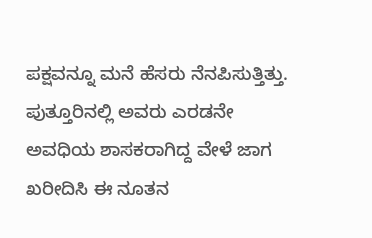ಪಕ್ಷವನ್ನೂ ಮನೆ ಹೆಸರು ನೆನಪಿಸುತ್ತಿತ್ತು. ಪುತ್ತೂರಿನಲ್ಲಿ ಅವರು ಎರಡನೇ ಅವಧಿಯ ಶಾಸಕರಾಗಿದ್ದ ವೇಳೆ ಜಾಗ ಖರೀದಿಸಿ ಈ ನೂತನ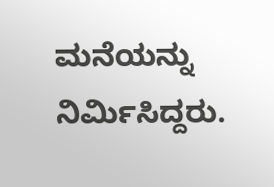ಮನೆಯನ್ನು ನಿರ್ಮಿಸಿದ್ದರು.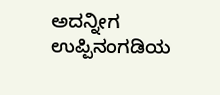ಅದನ್ನೀಗ ಉಪ್ಪಿನಂಗಡಿಯ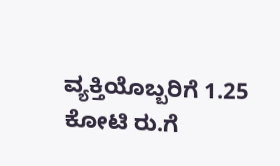ವ್ಯಕ್ತಿಯೊಬ್ಬರಿಗೆ 1.25 ಕೋಟಿ ರು.ಗೆ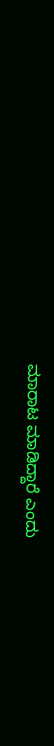ಮಾರಾಟ ಮಾಡಿದ್ದಾರೆ ಎಂದು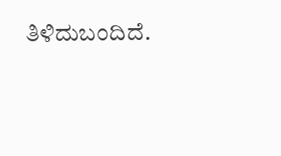ತಿಳಿದುಬಂದಿದೆ.